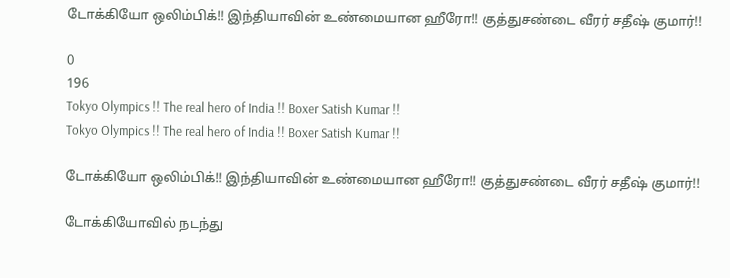டோக்கியோ ஒலிம்பிக்!! இந்தியாவின் உண்மையான ஹீரோ!! குத்துசண்டை வீரர் சதீஷ் குமார்!!

0
196
Tokyo Olympics !! The real hero of India !! Boxer Satish Kumar !!
Tokyo Olympics !! The real hero of India !! Boxer Satish Kumar !!

டோக்கியோ ஒலிம்பிக்!! இந்தியாவின் உண்மையான ஹீரோ!! குத்துசண்டை வீரர் சதீஷ் குமார்!!

டோக்கியோவில் நடந்து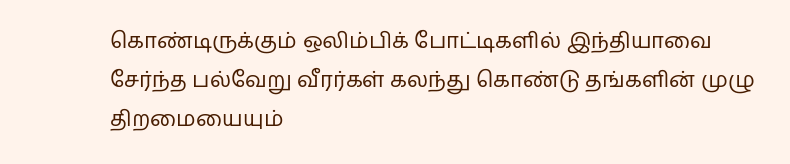கொண்டிருக்கும் ஒலிம்பிக் போட்டிகளில் இந்தியாவை சேர்ந்த பல்வேறு வீரர்கள் கலந்து கொண்டு தங்களின் முழு திறமையையும்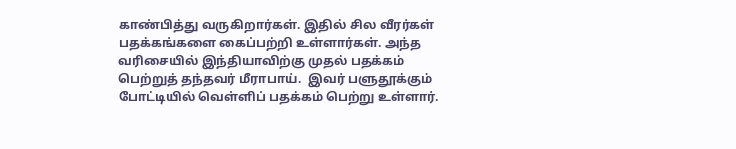காண்பித்து வருகிறார்கள். இதில் சில வீரர்கள் பதக்கங்களை கைப்பற்றி உள்ளார்கள். அந்த வரிசையில் இந்தியாவிற்கு முதல் பதக்கம் பெற்றுத் தந்தவர் மீராபாய்.  இவர் பளுதூக்கும் போட்டியில் வெள்ளிப் பதக்கம் பெற்று உள்ளார்.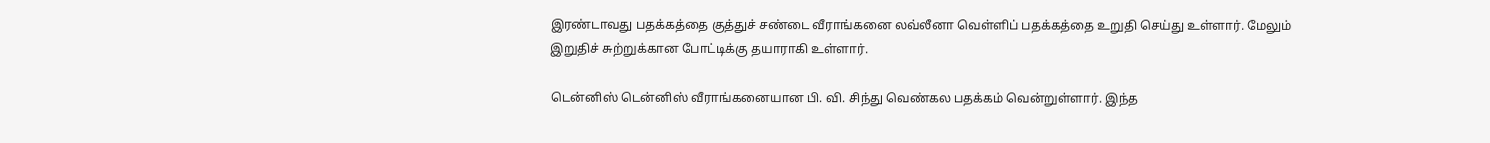இரண்டாவது பதக்கத்தை குத்துச் சண்டை வீராங்கனை லவ்லீனா வெள்ளிப் பதக்கத்தை உறுதி செய்து உள்ளார். மேலும் இறுதிச் சுற்றுக்கான போட்டிக்கு தயாராகி உள்ளார்.

டென்னிஸ் டென்னிஸ் வீராங்கனையான பி. வி. சிந்து வெண்கல பதக்கம் வென்றுள்ளார். இந்த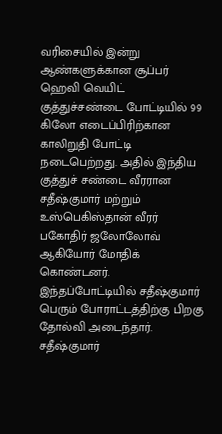வரிசையில் இன்று ஆண்களுக்கான சூப்பர் ஹெவி வெயிட் குத்துச்சண்டை போட்டியில் 99 கிலோ எடைப்பிரிற்கான காலிறுதி போட்டி நடைபெற்றது. அதில் இந்திய குத்துச் சண்டை வீரரான சதீஷ்குமார் மற்றும் உஸ்பெகிஸ்தான் வீரர் பகோதிர் ஜலோலோவ் ஆகியோர் மோதிக் கொண்டனர். இந்தப்போட்டியில் சதீஷ்குமார் பெரும் போராட்டத்திற்கு பிறகு தோல்வி அடைந்தார். சதீஷ்குமார்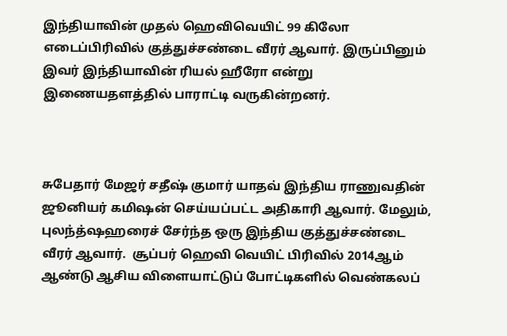இந்தியாவின் முதல் ஹெவிவெயிட் 99 கிலோ எடைப்பிரிவில் குத்துச்சண்டை வீரர் ஆவார். இருப்பினும் இவர் இந்தியாவின் ரியல் ஹீரோ என்று இணையதளத்தில் பாராட்டி வருகின்றனர்.



சுபேதார் மேஜர் சதீஷ் குமார் யாதவ் இந்திய ராணுவதின் ஜூனியர் கமிஷன் செய்யப்பட்ட அதிகாரி ஆவார். மேலும், புலந்த்ஷஹரைச் சேர்ந்த ஒரு இந்திய குத்துச்சண்டை வீரர் ஆவார்.  சூப்பர் ஹெவி வெயிட் பிரிவில் 2014ஆம் ஆண்டு ஆசிய விளையாட்டுப் போட்டிகளில் வெண்கலப்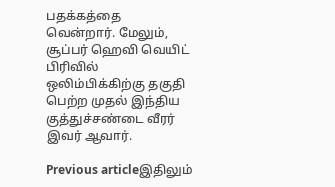பதக்கத்தை வென்றார். மேலும், சூப்பர் ஹெவி வெயிட் பிரிவில் ஒலிம்பிக்கிற்கு தகுதி பெற்ற முதல் இந்திய குத்துச்சண்டை வீரர் இவர் ஆவார்.

Previous articleஇதிலும்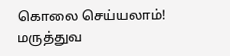கொலை செய்யலாம்! மருத்துவ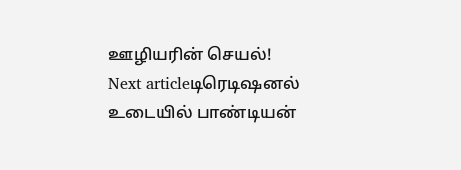ஊழியரின் செயல்!
Next articleடிரெடிஷனல் உடையில் பாண்டியன்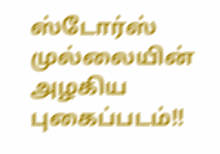ஸ்டோர்ஸ் முல்லையின் அழகிய புகைப்படம்!!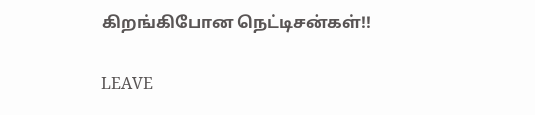கிறங்கிபோன நெட்டிசன்கள்!!

LEAVE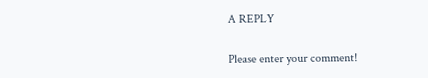A REPLY

Please enter your comment!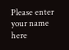Please enter your name here